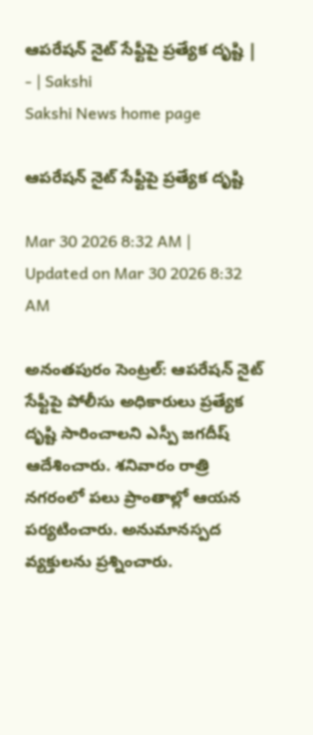ఆపరేషన్‌ నైట్‌ సేఫ్టీపై ప్రత్యేక దృష్టి | - | Sakshi
Sakshi News home page

ఆపరేషన్‌ నైట్‌ సేఫ్టీపై ప్రత్యేక దృష్టి

Mar 30 2026 8:32 AM | Updated on Mar 30 2026 8:32 AM

అనంతపురం సెంట్రల్‌: ఆపరేషన్‌ నైట్‌ సేఫ్టీపై పోలీసు అధికారులు ప్రత్యేక దృష్టి సారించాలని ఎస్పీ జగదీష్‌ ఆదేశించారు. శనివారం రాత్రి నగరంలో పలు ప్రాంతాల్లో ఆయన పర్యటించారు. అనుమానస్పద వ్యక్తులను ప్రశ్నించారు.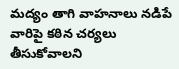మద్యం తాగి వాహనాలు నడిపే వారిపై కఠిన చర్యలు తీసుకోవాలని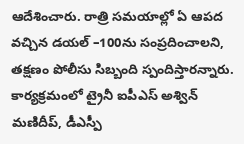ఆదేశించారు. రాత్రి సమయాల్లో ఏ ఆపద వచ్చిన డయల్‌ –100ను సంప్రదించాలని, తక్షణం పోలీసు సిబ్బంది స్పందిస్తారన్నారు. కార్యక్రమంలో ట్రైనీ ఐపీఎస్‌ అశ్విన్‌ మణిదీప్‌, డీఎస్పీ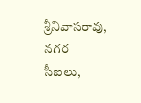శ్రీనివాసరావు, నగర సీఐలు,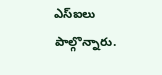ఎస్‌ఐలు పాల్గొన్నారు.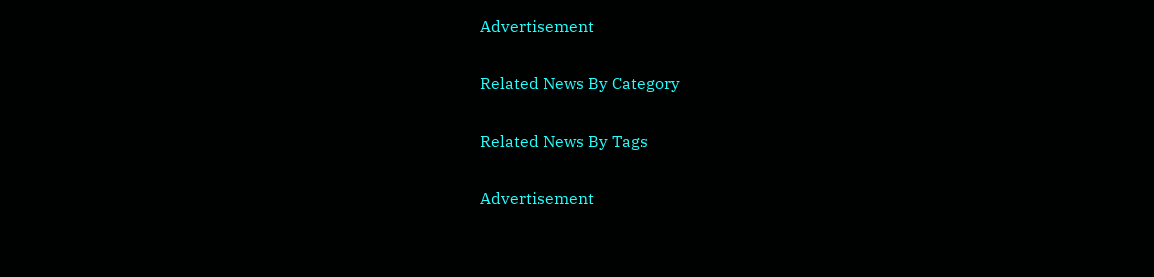Advertisement

Related News By Category

Related News By Tags

Advertisement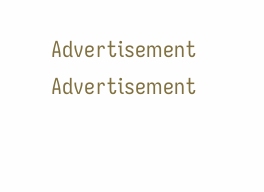Advertisement
Advertisement